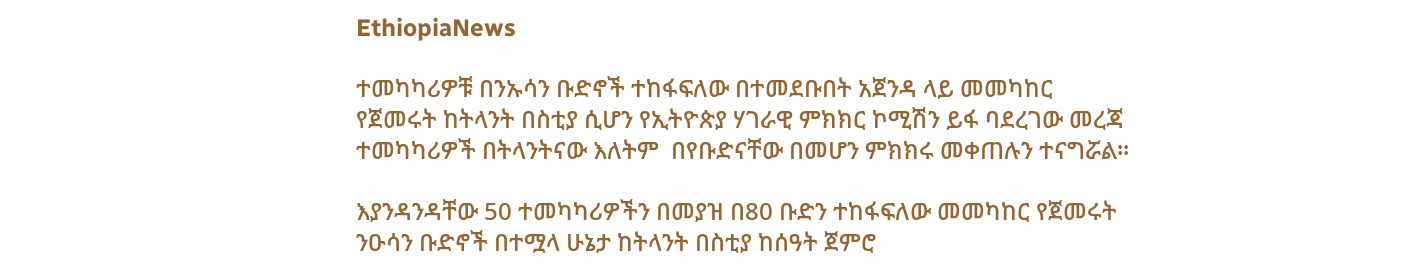EthiopiaNews

ተመካካሪዎቹ በንኡሳን ቡድኖች ተከፋፍለው በተመደቡበት አጀንዳ ላይ መመካከር የጀመሩት ከትላንት በስቲያ ሲሆን የኢትዮጵያ ሃገራዊ ምክክር ኮሚሽን ይፋ ባደረገው መረጃ ተመካካሪዎች በትላንትናው እለትም  በየቡድናቸው በመሆን ምክክሩ መቀጠሉን ተናግሯል፡፡

እያንዳንዳቸው 50 ተመካካሪዎችን በመያዝ በ80 ቡድን ተከፋፍለው መመካከር የጀመሩት ንዑሳን ቡድኖች በተሟላ ሁኔታ ከትላንት በስቲያ ከሰዓት ጀምሮ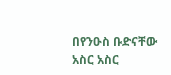በየንዑስ ቡድናቸው አስር አስር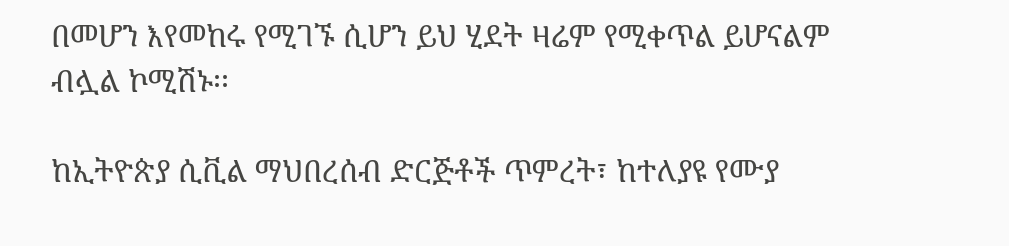በመሆን እየመከሩ የሚገኙ ሲሆን ይህ ሂደት ዛሬም የሚቀጥል ይሆናልም ብሏል ኮሚሽኑ፡፡

ከኢትዮጵያ ሲቪል ማህበረሰብ ድርጅቶች ጥምረት፣ ከተለያዩ የሙያ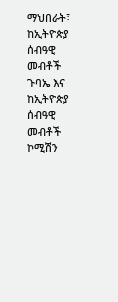ማህበራት፣ ከኢትዮጵያ ሰብዓዊ መብቶች ጉባኤ እና ከኢትዮጵያ ሰብዓዊ መብቶች ኮሚሽን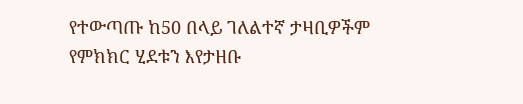የተውጣጡ ከ50 በላይ ገለልተኛ ታዛቢዎችም የምክክር ሂደቱን እየታዘቡ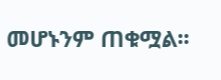መሆኑንም ጠቁሟል፡፡